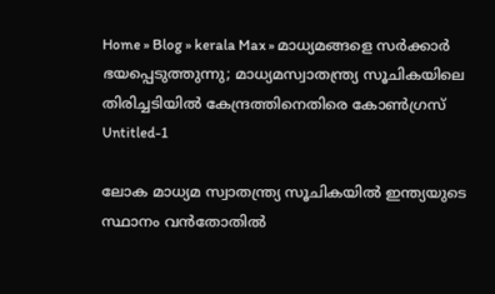Home » Blog » kerala Max » മാധ്യമങ്ങളെ സർക്കാർ ഭയപ്പെടുത്തുന്നു; മാധ്യമസ്വാതന്ത്ര്യ സൂചികയിലെ തിരിച്ചടിയിൽ കേന്ദ്രത്തിനെതിരെ കോൺഗ്രസ്
Untitled-1

ലോക മാധ്യമ സ്വാതന്ത്ര്യ സൂചികയിൽ ഇന്ത്യയുടെ സ്ഥാനം വൻതോതിൽ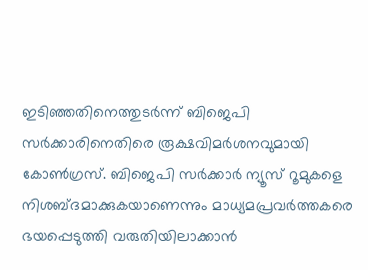ഇടിഞ്ഞതിനെത്തുടർന്ന് ബിജെപി സർക്കാരിനെതിരെ രൂക്ഷവിമർശനവുമായി കോൺഗ്രസ്. ബിജെപി സർക്കാർ ന്യൂസ് റൂമുകളെ നിശബ്ദമാക്കുകയാണെന്നും മാധ്യമപ്രവർത്തകരെ ഭയപ്പെടുത്തി വരുതിയിലാക്കാൻ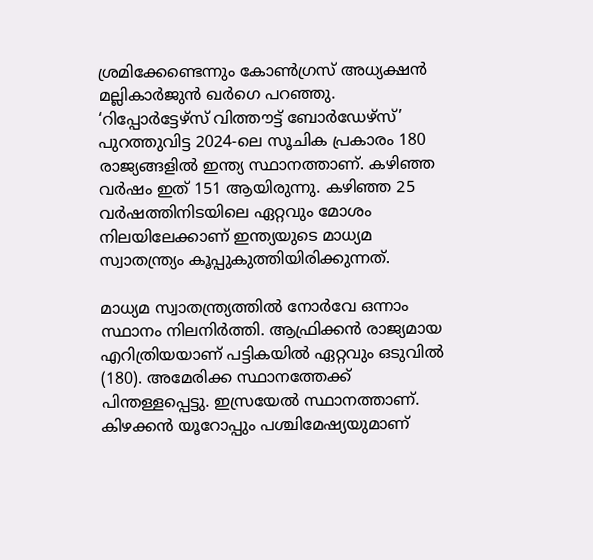ശ്രമിക്കേണ്ടെന്നും കോൺഗ്രസ് അധ്യക്ഷൻ മല്ലികാർജുൻ ഖർഗെ പറഞ്ഞു. ‘റിപ്പോർട്ടേഴ്സ് വിത്തൗട്ട് ബോർഡേഴ്സ്’ പുറത്തുവിട്ട 2024-ലെ സൂചിക പ്രകാരം 180 രാജ്യങ്ങളിൽ ഇന്ത്യ സ്ഥാനത്താണ്. കഴിഞ്ഞ വർഷം ഇത് 151 ആയിരുന്നു. കഴിഞ്ഞ 25 വർഷത്തിനിടയിലെ ഏറ്റവും മോശം നിലയിലേക്കാണ് ഇന്ത്യയുടെ മാധ്യമ സ്വാതന്ത്ര്യം കൂപ്പുകുത്തിയിരിക്കുന്നത്.

മാധ്യമ സ്വാതന്ത്ര്യത്തിൽ നോർവേ ഒന്നാം സ്ഥാനം നിലനിർത്തി. ആഫ്രിക്കൻ രാജ്യമായ എറിത്രിയയാണ് പട്ടികയിൽ ഏറ്റവും ഒടുവിൽ (180). അമേരിക്ക സ്ഥാനത്തേക്ക് പിന്തള്ളപ്പെട്ടു. ഇസ്രയേൽ സ്ഥാനത്താണ്. കിഴക്കൻ യൂറോപ്പും പശ്ചിമേഷ്യയുമാണ്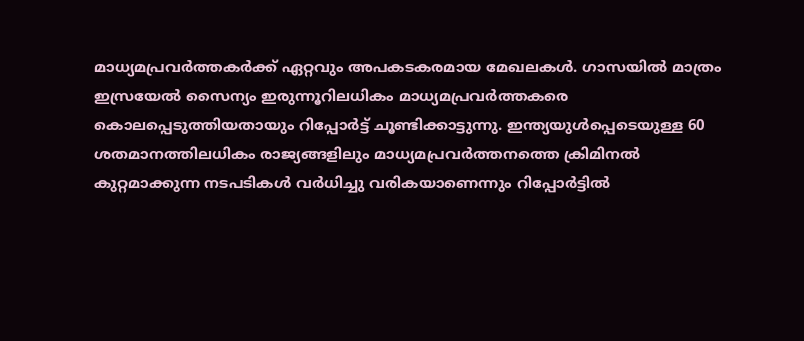മാധ്യമപ്രവർത്തകർക്ക് ഏറ്റവും അപകടകരമായ മേഖലകൾ. ഗാസയിൽ മാത്രം ഇസ്രയേൽ സൈന്യം ഇരുന്നൂറിലധികം മാധ്യമപ്രവർത്തകരെ കൊലപ്പെടുത്തിയതായും റിപ്പോർട്ട് ചൂണ്ടിക്കാട്ടുന്നു. ഇന്ത്യയുൾപ്പെടെയുള്ള 60 ശതമാനത്തിലധികം രാജ്യങ്ങളിലും മാധ്യമപ്രവർത്തനത്തെ ക്രിമിനൽ കുറ്റമാക്കുന്ന നടപടികൾ വർധിച്ചു വരികയാണെന്നും റിപ്പോർട്ടിൽ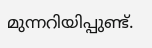മുന്നറിയിപ്പുണ്ട്.